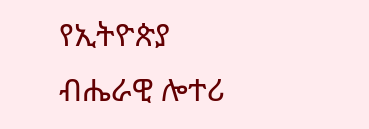የኢትዮጵያ ብሔራዊ ሎተሪ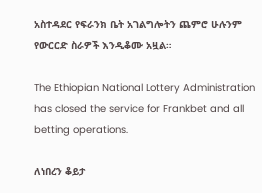አስተዳደር የፍራንክ ቤት አገልግሎትን ጨምሮ ሁሉንም የውርርድ ስራዎች እንዲቆሙ አዟል።

The Ethiopian National Lottery Administration has closed the service for Frankbet and all betting operations.

ለነበረን ቆይታ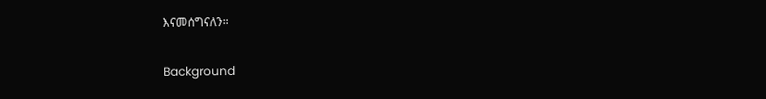እናመሰግናለን።

Background